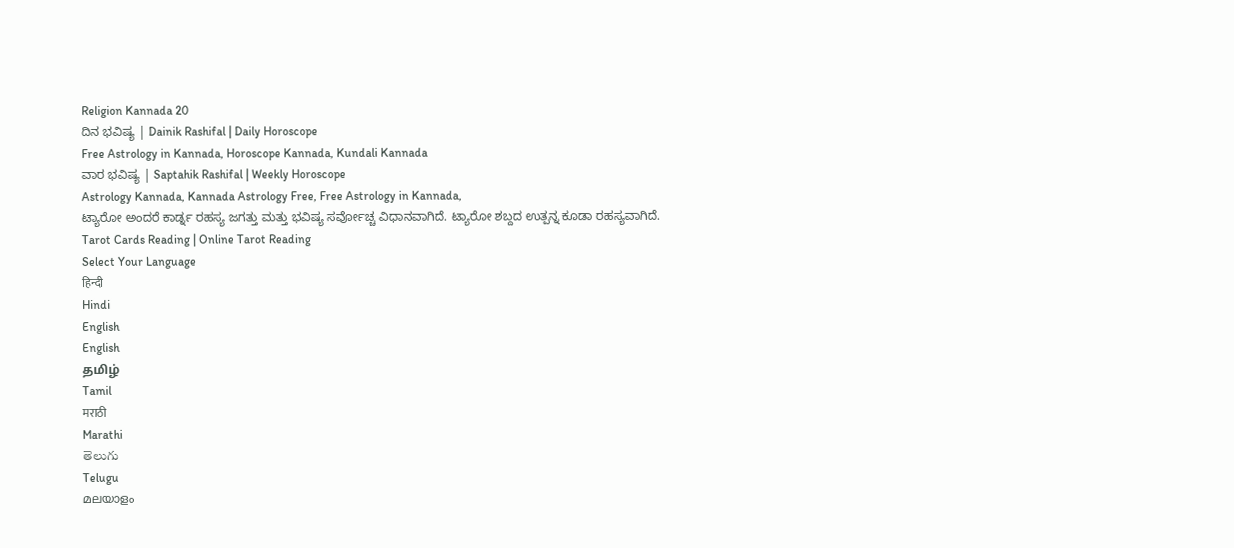Religion Kannada 20
ದಿನ ಭವಿಷ್ಯ | Dainik Rashifal | Daily Horoscope
Free Astrology in Kannada, Horoscope Kannada, Kundali Kannada
ವಾರ ಭವಿಷ್ಯ | Saptahik Rashifal | Weekly Horoscope
Astrology Kannada, Kannada Astrology Free, Free Astrology in Kannada,
ಟ್ಯಾರೋ ಅಂದರೆ ಕಾರ್ಡ್ನ ರಹಸ್ಯ ಜಗತ್ತು ಮತ್ತು ಭವಿಷ್ಯ ಸರ್ವೋಚ್ಚ ವಿಧಾನವಾಗಿದೆ. ಟ್ಯಾರೋ ಶಬ್ದದ ಉತ್ಪನ್ನ ಕೂಡಾ ರಹಸ್ಯವಾಗಿದೆ.
Tarot Cards Reading | Online Tarot Reading
Select Your Language
हिन्दी
Hindi
English
English
தமிழ்
Tamil
मराठी
Marathi
తెలుగు
Telugu
മലയാളം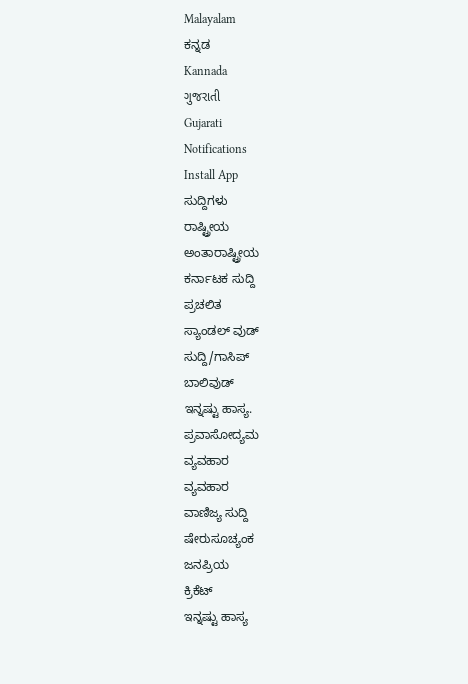Malayalam
ಕನ್ನಡ
Kannada
ગુજરાતી
Gujarati
Notifications
Install App
ಸುದ್ದಿಗಳು
ರಾಷ್ಟ್ರೀಯ
ಅಂತಾರಾಷ್ಟ್ರೀಯ
ಕರ್ನಾಟಕ ಸುದ್ದಿ
ಪ್ರಚಲಿತ
ಸ್ಯಾಂಡಲ್ ವುಡ್
ಸುದ್ದಿ/ಗಾಸಿಪ್
ಬಾಲಿವುಡ್
ಇನ್ನಷ್ಟು ಹಾಸ್ಯ.
ಪ್ರವಾಸೋದ್ಯಮ
ವ್ಯವಹಾರ
ವ್ಯವಹಾರ
ವಾಣಿಜ್ಯ ಸುದ್ದಿ
ಷೇರುಸೂಚ್ಯಂಕ
ಜನಪ್ರಿಯ
ಕ್ರಿಕೆಟ್
ಇನ್ನಷ್ಟು ಹಾಸ್ಯ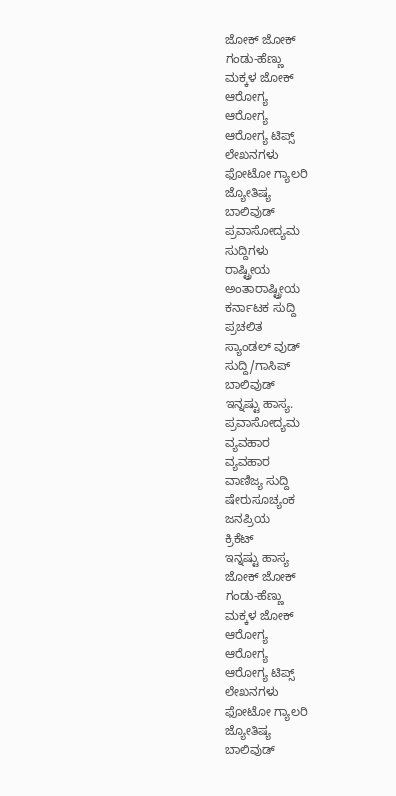ಜೋಕ್ ಜೋಕ್
ಗಂಡು-ಹೆಣ್ಣು
ಮಕ್ಕಳ ಜೋಕ್
ಆರೋಗ್ಯ
ಆರೋಗ್ಯ
ಆರೋಗ್ಯ ಟಿಪ್ಸ್
ಲೇಖನಗಳು
ಫೋಟೋ ಗ್ಯಾಲರಿ
ಜ್ಯೋತಿಷ್ಯ
ಬಾಲಿವುಡ್
ಪ್ರವಾಸೋದ್ಯಮ
ಸುದ್ದಿಗಳು
ರಾಷ್ಟ್ರೀಯ
ಅಂತಾರಾಷ್ಟ್ರೀಯ
ಕರ್ನಾಟಕ ಸುದ್ದಿ
ಪ್ರಚಲಿತ
ಸ್ಯಾಂಡಲ್ ವುಡ್
ಸುದ್ದಿ/ಗಾಸಿಪ್
ಬಾಲಿವುಡ್
ಇನ್ನಷ್ಟು ಹಾಸ್ಯ.
ಪ್ರವಾಸೋದ್ಯಮ
ವ್ಯವಹಾರ
ವ್ಯವಹಾರ
ವಾಣಿಜ್ಯ ಸುದ್ದಿ
ಷೇರುಸೂಚ್ಯಂಕ
ಜನಪ್ರಿಯ
ಕ್ರಿಕೆಟ್
ಇನ್ನಷ್ಟು ಹಾಸ್ಯ
ಜೋಕ್ ಜೋಕ್
ಗಂಡು-ಹೆಣ್ಣು
ಮಕ್ಕಳ ಜೋಕ್
ಆರೋಗ್ಯ
ಆರೋಗ್ಯ
ಆರೋಗ್ಯ ಟಿಪ್ಸ್
ಲೇಖನಗಳು
ಫೋಟೋ ಗ್ಯಾಲರಿ
ಜ್ಯೋತಿಷ್ಯ
ಬಾಲಿವುಡ್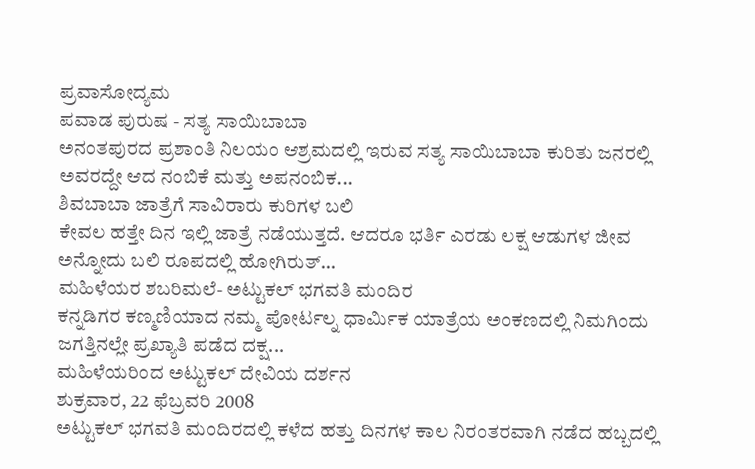ಪ್ರವಾಸೋದ್ಯಮ
ಪವಾಡ ಪುರುಷ - ಸತ್ಯ ಸಾಯಿಬಾಬಾ
ಅನಂತಪುರದ ಪ್ರಶಾಂತಿ ನಿಲಯಂ ಆಶ್ರಮದಲ್ಲಿ ಇರುವ ಸತ್ಯ ಸಾಯಿಬಾಬಾ ಕುರಿತು ಜನರಲ್ಲಿ ಅವರದ್ದೇ ಆದ ನಂಬಿಕೆ ಮತ್ತು ಅಪನಂಬಿಕ...
ಶಿವಬಾಬಾ ಜಾತ್ರೆಗೆ ಸಾವಿರಾರು ಕುರಿಗಳ ಬಲಿ
ಕೇವಲ ಹತ್ತೇ ದಿನ ಇಲ್ಲಿ ಜಾತ್ರೆ ನಡೆಯುತ್ತದೆ. ಆದರೂ ಭರ್ತಿ ಎರಡು ಲಕ್ಷ ಆಡುಗಳ ಜೀವ ಅನ್ನೋದು ಬಲಿ ರೂಪದಲ್ಲಿ ಹೋಗಿರುತ್...
ಮಹಿಳೆಯರ ಶಬರಿಮಲೆ- ಅಟ್ಟುಕಲ್ ಭಗವತಿ ಮಂದಿರ
ಕನ್ನಡಿಗರ ಕಣ್ಮಣಿಯಾದ ನಮ್ಮ ಪೋರ್ಟಲ್ನ ಧಾರ್ಮಿಕ ಯಾತ್ರೆಯ ಅಂಕಣದಲ್ಲಿ ನಿಮಗಿಂದು ಜಗತ್ತಿನಲ್ಲೇ ಪ್ರಖ್ಯಾತಿ ಪಡೆದ ದಕ್ಷ...
ಮಹಿಳೆಯರಿಂದ ಅಟ್ಟುಕಲ್ ದೇವಿಯ ದರ್ಶನ
ಶುಕ್ರವಾರ, 22 ಫೆಬ್ರವರಿ 2008
ಅಟ್ಟುಕಲ್ ಭಗವತಿ ಮಂದಿರದಲ್ಲಿ ಕಳೆದ ಹತ್ತು ದಿನಗಳ ಕಾಲ ನಿರಂತರವಾಗಿ ನಡೆದ ಹಬ್ಬದಲ್ಲಿ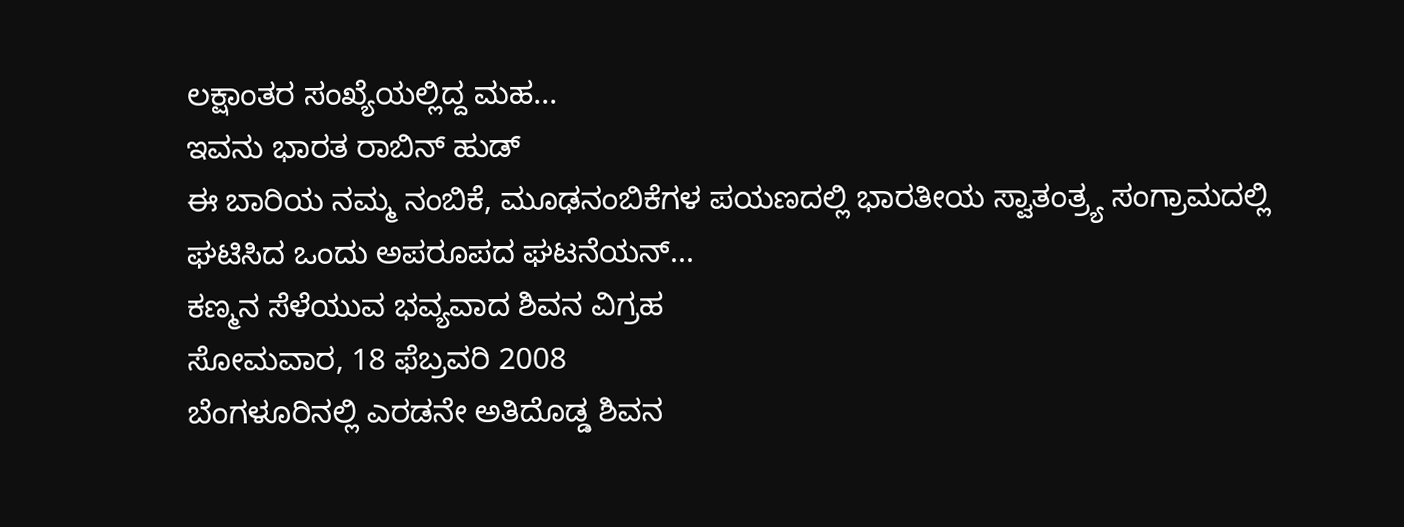ಲಕ್ಷಾಂತರ ಸಂಖ್ಯೆಯಲ್ಲಿದ್ದ ಮಹ...
ಇವನು ಭಾರತ ರಾಬಿನ್ ಹುಡ್
ಈ ಬಾರಿಯ ನಮ್ಮ ನಂಬಿಕೆ, ಮೂಢನಂಬಿಕೆಗಳ ಪಯಣದಲ್ಲಿ ಭಾರತೀಯ ಸ್ವಾತಂತ್ರ್ಯ ಸಂಗ್ರಾಮದಲ್ಲಿ ಘಟಿಸಿದ ಒಂದು ಅಪರೂಪದ ಘಟನೆಯನ್...
ಕಣ್ಮನ ಸೆಳೆಯುವ ಭವ್ಯವಾದ ಶಿವನ ವಿಗ್ರಹ
ಸೋಮವಾರ, 18 ಫೆಬ್ರವರಿ 2008
ಬೆಂಗಳೂರಿನಲ್ಲಿ ಎರಡನೇ ಅತಿದೊಡ್ಡ ಶಿವನ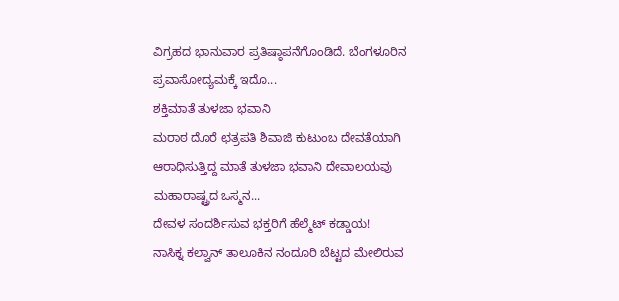ವಿಗ್ರಹದ ಭಾನುವಾರ ಪ್ರತಿಷ್ಠಾಪನೆಗೊಂಡಿದೆ. ಬೆಂಗಳೂರಿನ ಪ್ರವಾಸೋದ್ಯಮಕ್ಕೆ ಇದೊ...
ಶಕ್ತಿಮಾತೆ ತುಳಜಾ ಭವಾನಿ
ಮರಾಠ ದೊರೆ ಛತ್ರಪತಿ ಶಿವಾಜಿ ಕುಟುಂಬ ದೇವತೆಯಾಗಿ ಆರಾಧಿಸುತ್ತಿದ್ದ ಮಾತೆ ತುಳಜಾ ಭವಾನಿ ದೇವಾಲಯವು ಮಹಾರಾಷ್ಟ್ರದ ಒಸ್ಮನ...
ದೇವಳ ಸಂದರ್ಶಿಸುವ ಭಕ್ತರಿಗೆ ಹೆಲ್ಮೆಟ್ ಕಡ್ಡಾಯ!
ನಾಸಿಕ್ನ ಕಲ್ವಾನ್ ತಾಲೂಕಿನ ನಂದೂರಿ ಬೆಟ್ಟದ ಮೇಲಿರುವ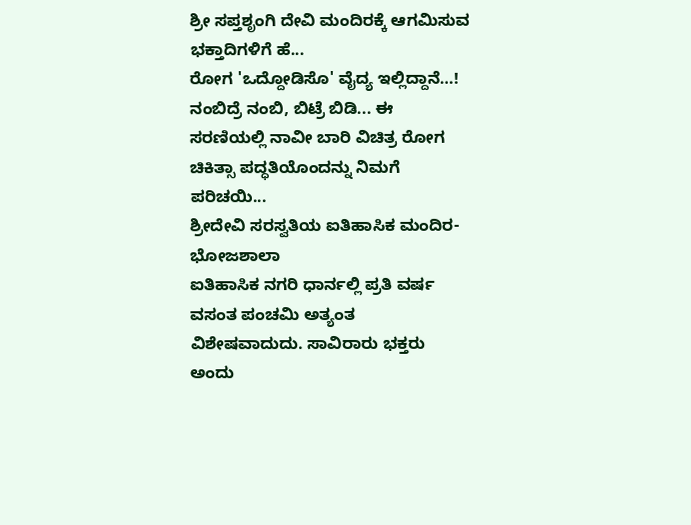ಶ್ರೀ ಸಪ್ತಶೃಂಗಿ ದೇವಿ ಮಂದಿರಕ್ಕೆ ಆಗಮಿಸುವ ಭಕ್ತಾದಿಗಳಿಗೆ ಹೆ...
ರೋಗ 'ಒದ್ದೋಡಿಸೊ' ವೈದ್ಯ ಇಲ್ಲಿದ್ದಾನೆ…!
ನಂಬಿದ್ರೆ ನಂಬಿ, ಬಿಟ್ರೆ ಬಿಡಿ... ಈ ಸರಣಿಯಲ್ಲಿ ನಾವೀ ಬಾರಿ ವಿಚಿತ್ರ ರೋಗ ಚಿಕಿತ್ಸಾ ಪದ್ಧತಿಯೊಂದನ್ನು ನಿಮಗೆ ಪರಿಚಯಿ...
ಶ್ರೀದೇವಿ ಸರಸ್ವತಿಯ ಐತಿಹಾಸಿಕ ಮಂದಿರ- ಭೋಜಶಾಲಾ
ಐತಿಹಾಸಿಕ ನಗರಿ ಧಾರ್ನಲ್ಲಿ ಪ್ರತಿ ವರ್ಷ ವಸಂತ ಪಂಚಮಿ ಅತ್ಯಂತ ವಿಶೇಷವಾದುದು. ಸಾವಿರಾರು ಭಕ್ತರು ಅಂದು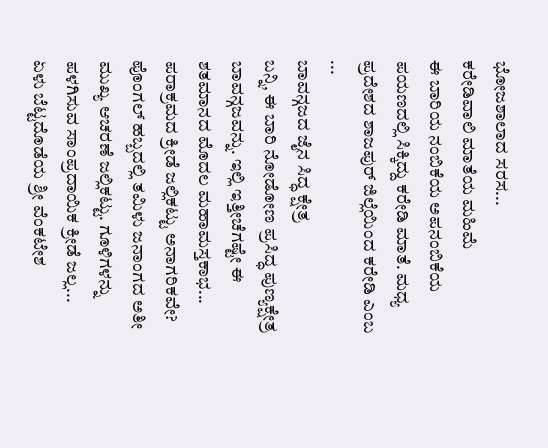ಭೋಜಶಾಲಾದ ಸರಸ...
ಕರೇಡಿವಾಲಿ ಮಾತೆಯ ಮಹಿಮೆ
ಈ ಬಾರಿಯ ನಂಬಿಕೆಯ ಅಪನಂಬಿಕೆಯ ಪಯಣದಲ್ಲಿ ಸಿಕ್ಕಿದ್ದು ಕರೇಡಿ ಮಾತೆ. ಮಧ್ಯ ಪ್ರದೇಶದ ಶಾಜಪುರ್ ಜಿಲ್ಲೆಯಿಂದ ಕರೇಡಿ ಎಂಬ ...
ಬಾವನ್ಗಜದ ಜೈನ ಸಿದ್ಧ ಕ್ಷೇತ್ರ
ಬನ್ನಿ, ಈ ಬಾರಿ ನೋಡೋಣ ಪ್ರಸಿದ್ಧ ಪುಣ್ಯಕ್ಷೇತ್ರ ಬಾವನ್ಗಜವನ್ನು. ಇಲ್ಲಿ ಇತ್ತೀಚೆಗಷ್ಟೇ ಈ ಶತಮಾನದ ಮೊದಲ ಮಹಾಮಸ್ತಕಾಭ...
ಪರಾಕ್ರಮದ ಕ್ರೀಡೆ ಜಲ್ಲಿಕಟ್ಟು ಅನಾಗರಿಕವೇ?
ಪೊಂಗಲ್ ಹಬ್ಬದಲ್ಲಿ ತಮಿಳು ಜನಾಂಗದ ಅತೀ ಮುಖ್ಯ ಆಚರಣೆ ಜಲ್ಲಿಕಟ್ಟು. ಗೂಳಿಗಳನ್ನು ಪಳಗಿಸುವ ಸಾಂಪ್ರದಾಯಿಕ ಕ್ರೀಡೆ ಜಲ್ಲ...
ಏಳು ಬೆಟ್ಟದೊಡೆಯ ಶ್ರೀ ವೆಂಕಟೇಶ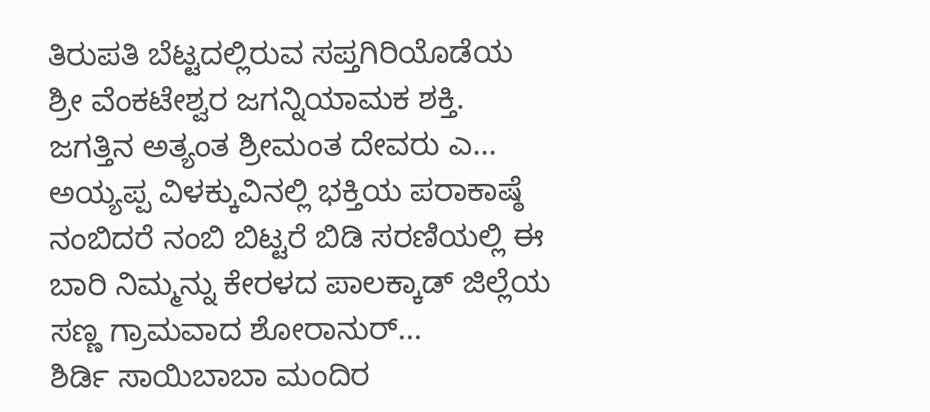ತಿರುಪತಿ ಬೆಟ್ಟದಲ್ಲಿರುವ ಸಪ್ತಗಿರಿಯೊಡೆಯ ಶ್ರೀ ವೆಂಕಟೇಶ್ವರ ಜಗನ್ನಿಯಾಮಕ ಶಕ್ತಿ. ಜಗತ್ತಿನ ಅತ್ಯಂತ ಶ್ರೀಮಂತ ದೇವರು ಎ...
ಅಯ್ಯಪ್ಪ ವಿಳಕ್ಕುವಿನಲ್ಲಿ ಭಕ್ತಿಯ ಪರಾಕಾಷ್ಠೆ
ನಂಬಿದರೆ ನಂಬಿ ಬಿಟ್ಟರೆ ಬಿಡಿ ಸರಣಿಯಲ್ಲಿ ಈ ಬಾರಿ ನಿಮ್ಮನ್ನು ಕೇರಳದ ಪಾಲಕ್ಕಾಡ್ ಜಿಲ್ಲೆಯ ಸಣ್ಣ ಗ್ರಾಮವಾದ ಶೋರಾನುರ್...
ಶಿರ್ಡಿ ಸಾಯಿಬಾಬಾ ಮಂದಿರ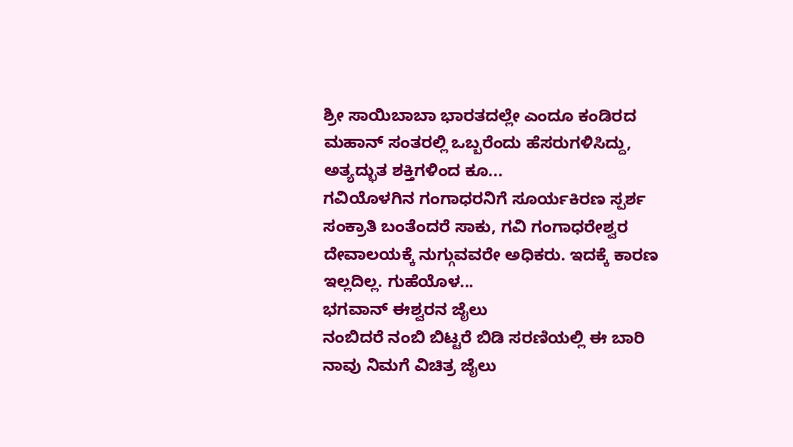ಶ್ರೀ ಸಾಯಿಬಾಬಾ ಭಾರತದಲ್ಲೇ ಎಂದೂ ಕಂಡಿರದ ಮಹಾನ್ ಸಂತರಲ್ಲಿ ಒಬ್ಬರೆಂದು ಹೆಸರುಗಳಿಸಿದ್ದು, ಅತ್ಯದ್ಭುತ ಶಕ್ತಿಗಳಿಂದ ಕೂ...
ಗವಿಯೊಳಗಿನ ಗಂಗಾಧರನಿಗೆ ಸೂರ್ಯಕಿರಣ ಸ್ಪರ್ಶ
ಸಂಕ್ರಾತಿ ಬಂತೆಂದರೆ ಸಾಕು, ಗವಿ ಗಂಗಾಧರೇಶ್ವರ ದೇವಾಲಯಕ್ಕೆ ನುಗ್ಗುವವರೇ ಅಧಿಕರು. ಇದಕ್ಕೆ ಕಾರಣ ಇಲ್ಲದಿಲ್ಲ. ಗುಹೆಯೊಳ...
ಭಗವಾನ್ ಈಶ್ವರನ ಜೈಲು
ನಂಬಿದರೆ ನಂಬಿ ಬಿಟ್ಟರೆ ಬಿಡಿ ಸರಣಿಯಲ್ಲಿ ಈ ಬಾರಿ ನಾವು ನಿಮಗೆ ವಿಚಿತ್ರ ಜೈಲು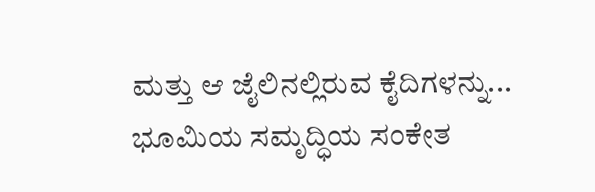ಮತ್ತು ಆ ಜೈಲಿನಲ್ಲಿರುವ ಕೈದಿಗಳನ್ನು...
ಭೂಮಿಯ ಸಮೃದ್ಧಿಯ ಸಂಕೇತ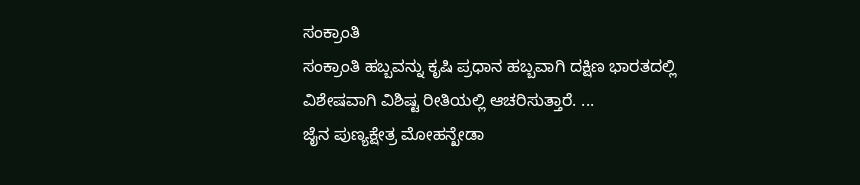ಸಂಕ್ರಾಂತಿ
ಸಂಕ್ರಾಂತಿ ಹಬ್ಬವನ್ನು ಕೃಷಿ ಪ್ರಧಾನ ಹಬ್ಬವಾಗಿ ದಕ್ಷಿಣ ಭಾರತದಲ್ಲಿ ವಿಶೇಷವಾಗಿ ವಿಶಿಷ್ಟ ರೀತಿಯಲ್ಲಿ ಆಚರಿಸುತ್ತಾರೆ. ...
ಜೈನ ಪುಣ್ಯಕ್ಷೇತ್ರ ಮೋಹನ್ಖೇಡಾ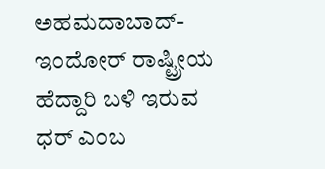ಅಹಮದಾಬಾದ್-ಇಂದೋರ್ ರಾಷ್ಟ್ರೀಯ ಹೆದ್ದಾರಿ ಬಳಿ ಇರುವ ಧರ್ ಎಂಬ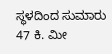ಸ್ಥಳದಿಂದ ಸುಮಾರು 47 ಕಿ. ಮೀ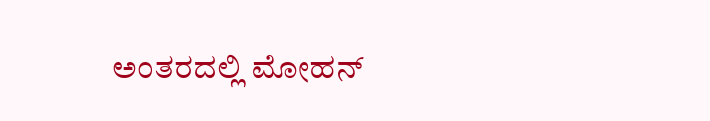ಅಂತರದಲ್ಲಿ ಮೋಹನ್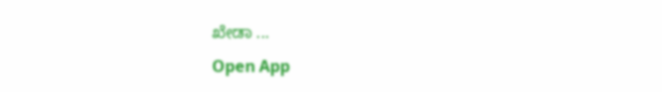ಖೇಡಾ ...
Open App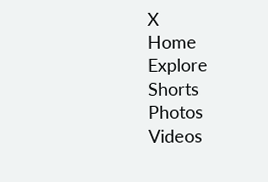X
Home
Explore
Shorts
Photos
Videos